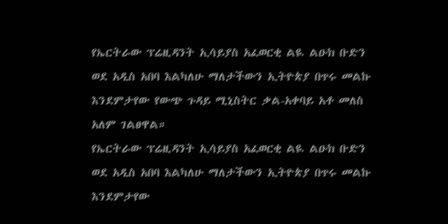የኤርትራው ፕሬዚዳንት ኢሳይያስ አፈወርቂ ልዪ ልዑክ ቡድን ወደ አዲስ አበባ እልካለሁ ማለታችውን ኢትዮጵያ በጥሩ መልኩ እንደምታየው የውጭ ጉዳይ ሚኒስትር ቃል-አቀባይ አቶ መለስ አለም ገልፀዋል።
የኤርትራው ፕሬዚዳንት ኢሳይያስ አፈወርቂ ልዪ ልዑክ ቡድን ወደ አዲስ አበባ እልካለሁ ማለታችውን ኢትዮጵያ በጥሩ መልኩ እንደምታየው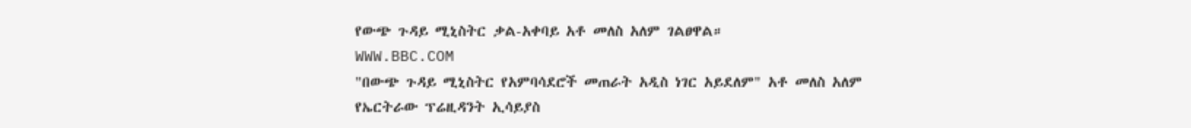የውጭ ጉዳይ ሚኒስትር ቃል-አቀባይ አቶ መለስ አለም ገልፀዋል።
WWW.BBC.COM
"በውጭ ጉዳይ ሚኒስትር የአምባሳደሮች መጠራት አዲስ ነገር አይደለም" አቶ መለስ አለም
የኤርትራው ፕሬዚዳንት ኢሳይያስ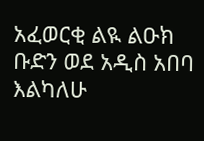አፈወርቂ ልዪ ልዑክ ቡድን ወደ አዲስ አበባ እልካለሁ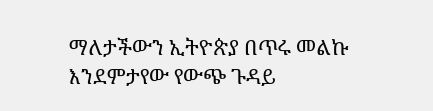ማለታችውን ኢትዮጵያ በጥሩ መልኩ እንደምታየው የውጭ ጉዳይ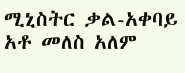ሚኒስትር ቃል-አቀባይ አቶ መለስ አለም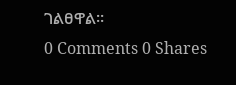ገልፀዋል።
0 Comments 0 Shares